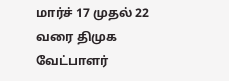மார்ச் 17 முதல் 22 வரை திமுக வேட்பாளர்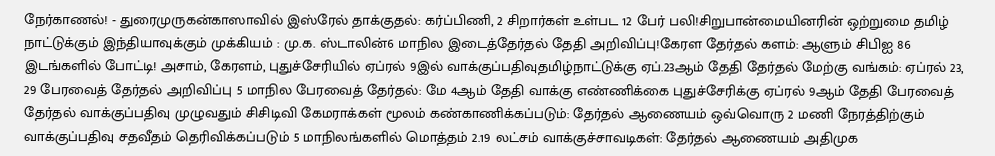நேர்காணல்! - துரைமுருகன்காஸாவில் இஸ்ரேல் தாக்குதல்: கர்ப்பிணி, 2 சிறார்கள் உள்பட 12 பேர் பலி!சிறுபான்மையினரின் ஒற்றுமை தமிழ் நாட்டுக்கும் இந்தியாவுக்கும் முக்கியம் : மு.க. ஸ்டாலின்6 மாநில இடைத்தேர்தல் தேதி அறிவிப்பு!கேரள தேர்தல் களம்: ஆளும் சிபிஐ 86 இடங்களில் போட்டி! அசாம், கேரளம், புதுச்சேரியில் ஏப்ரல் 9இல் வாக்குப்பதிவுதமிழ்நாட்டுக்கு ஏப்.23ஆம் தேதி தேர்தல் மேற்கு வங்கம்: ஏப்ரல் 23, 29 பேரவைத் தேர்தல் அறிவிப்பு 5 மாநில பேரவைத் தேர்தல்: மே 4ஆம் தேதி வாக்கு எண்ணிக்கை புதுச்சேரிக்கு ஏப்ரல் 9ஆம் தேதி பேரவைத் தேர்தல் வாக்குப்பதிவு முழுவதும் சிசிடிவி கேமராக்கள் மூலம் கண்காணிக்கப்படும்: தேர்தல் ஆணையம் ஒவ்வொரு 2 மணி நேரத்திற்கும் வாக்குப்பதிவு சதவீதம் தெரிவிக்கப்படும் 5 மாநிலங்களில் மொத்தம் 2.19 லட்சம் வாக்குச்சாவடிகள்: தேர்தல் ஆணையம் அதிமுக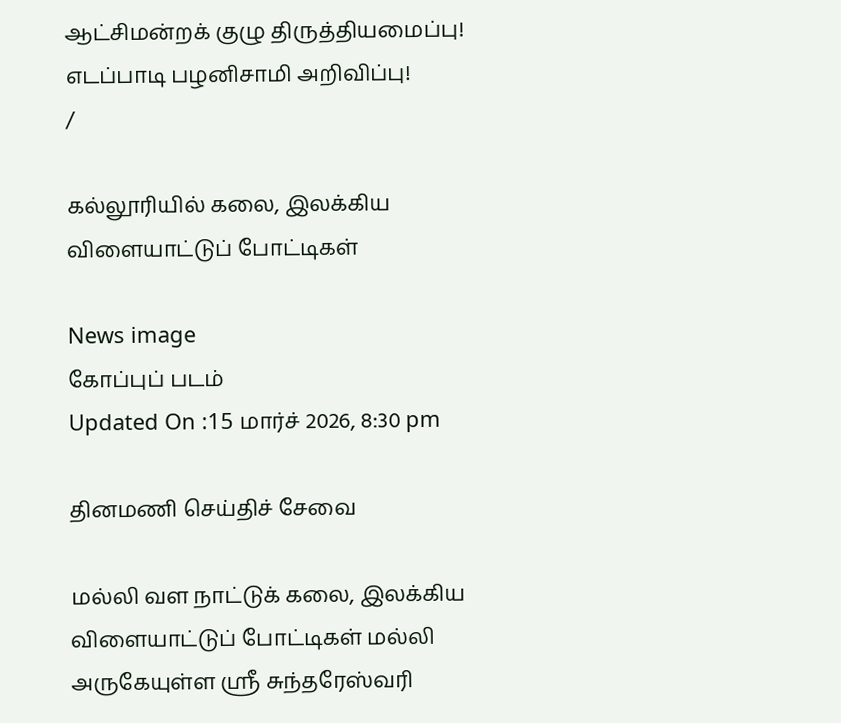ஆட்சிமன்றக் குழு திருத்தியமைப்பு! எடப்பாடி பழனிசாமி அறிவிப்பு!
/

கல்லூரியில் கலை, இலக்கிய விளையாட்டுப் போட்டிகள்

News image
கோப்புப் படம்
Updated On :15 மார்ச் 2026, 8:30 pm

தினமணி செய்திச் சேவை

மல்லி வள நாட்டுக் கலை, இலக்கிய விளையாட்டுப் போட்டிகள் மல்லி அருகேயுள்ள ஸ்ரீ சுந்தரேஸ்வரி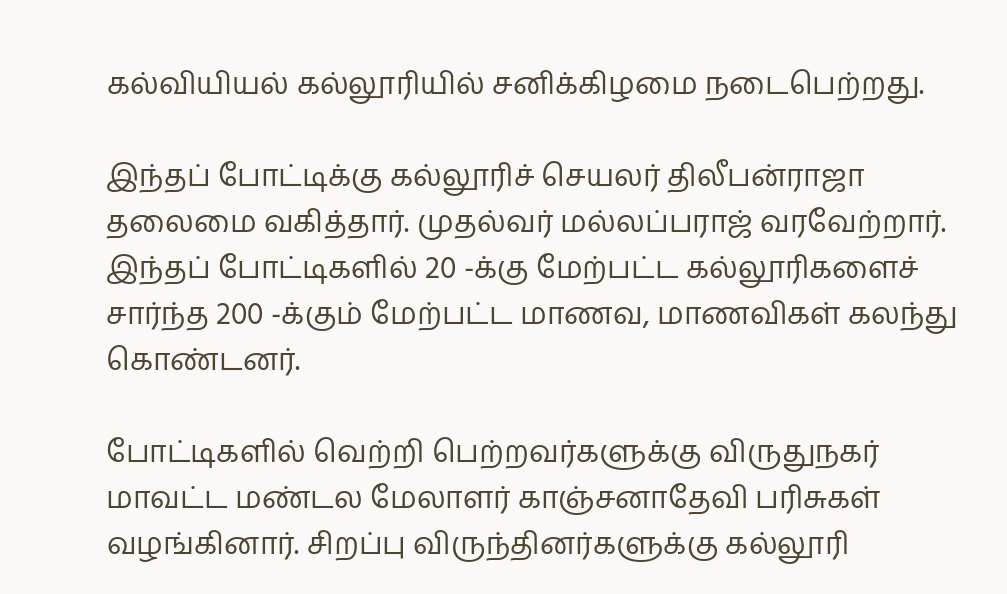கல்வியியல் கல்லூரியில் சனிக்கிழமை நடைபெற்றது.

இந்தப் போட்டிக்கு கல்லூரிச் செயலர் திலீபன்ராஜா தலைமை வகித்தார். முதல்வர் மல்லப்பராஜ் வரவேற்றார். இந்தப் போட்டிகளில் 20 -க்கு மேற்பட்ட கல்லூரிகளைச் சார்ந்த 200 -க்கும் மேற்பட்ட மாணவ, மாணவிகள் கலந்து கொண்டனர்.

போட்டிகளில் வெற்றி பெற்றவர்களுக்கு விருதுநகர் மாவட்ட மண்டல மேலாளர் காஞ்சனாதேவி பரிசுகள் வழங்கினார். சிறப்பு விருந்தினர்களுக்கு கல்லூரி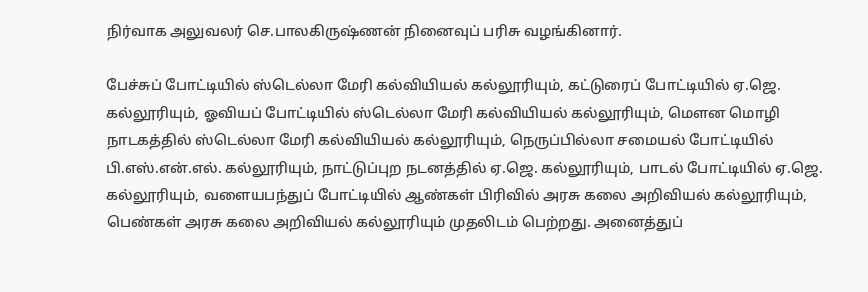நிர்வாக அலுவலர் செ.பாலகிருஷ்ணன் நினைவுப் பரிசு வழங்கினார்.

பேச்சுப் போட்டியில் ஸ்டெல்லா மேரி கல்வியியல் கல்லூரியும், கட்டுரைப் போட்டியில் ஏ.ஜெ. கல்லூரியும், ஓவியப் போட்டியில் ஸ்டெல்லா மேரி கல்வியியல் கல்லூரியும், மௌன மொழி நாடகத்தில் ஸ்டெல்லா மேரி கல்வியியல் கல்லூரியும், நெருப்பில்லா சமையல் போட்டியில் பி.எஸ்.என்.எல். கல்லூரியும், நாட்டுப்புற நடனத்தில் ஏ.ஜெ. கல்லூரியும், பாடல் போட்டியில் ஏ.ஜெ. கல்லூரியும், வளையபந்துப் போட்டியில் ஆண்கள் பிரிவில் அரசு கலை அறிவியல் கல்லூரியும், பெண்கள் அரசு கலை அறிவியல் கல்லூரியும் முதலிடம் பெற்றது. அனைத்துப்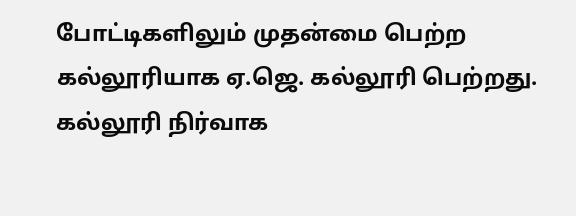போட்டிகளிலும் முதன்மை பெற்ற கல்லூரியாக ஏ.ஜெ. கல்லூரி பெற்றது. கல்லூரி நிர்வாக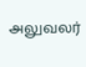அலுவலர்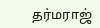தர்மராஜ்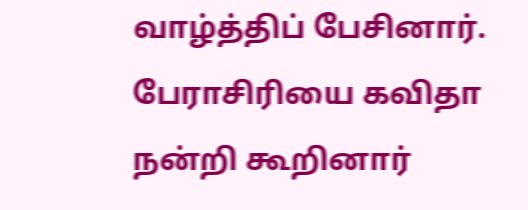வாழ்த்திப் பேசினார். பேராசிரியை கவிதா நன்றி கூறினார்